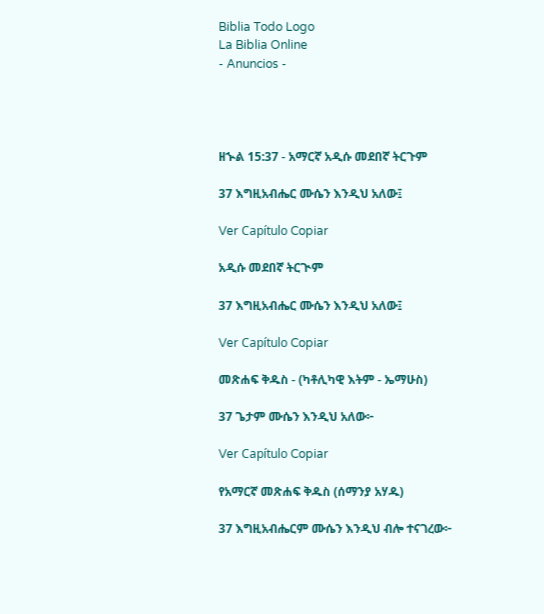Biblia Todo Logo
La Biblia Online
- Anuncios -




ዘኍል 15:37 - አማርኛ አዲሱ መደበኛ ትርጉም

37 እግዚአብሔር ሙሴን እንዲህ አለው፤

Ver Capítulo Copiar

አዲሱ መደበኛ ትርጒም

37 እግዚአብሔር ሙሴን እንዲህ አለው፤

Ver Capítulo Copiar

መጽሐፍ ቅዱስ - (ካቶሊካዊ እትም - ኤማሁስ)

37 ጌታም ሙሴን እንዲህ አለው፦

Ver Capítulo Copiar

የአማርኛ መጽሐፍ ቅዱስ (ሰማንያ አሃዱ)

37 እግዚአብሔርም ሙሴን እንዲህ ብሎ ተናገረው፦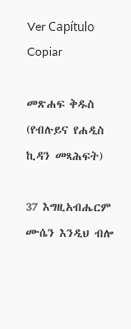Ver Capítulo Copiar

መጽሐፍ ቅዱስ (የብሉይና የሐዲስ ኪዳን መጻሕፍት)

37 እግዚአብሔርም ሙሴን እንዲህ ብሎ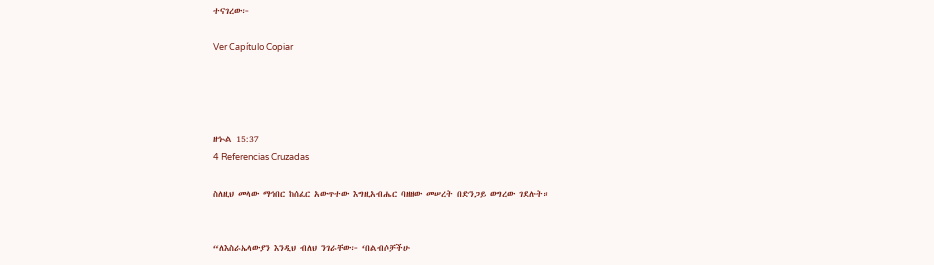ተናገረው፦

Ver Capítulo Copiar




ዘኍል 15:37
4 Referencias Cruzadas

ስለዚህ መላው ማኅበር ከሰፈር አውጥተው እግዚአብሔር ባዘዘው መሠረት በድንጋይ ወግረው ገደሉት።


“ለእስራኤላውያን እንዲህ ብለህ ንገራቸው፦ ‘በልብሶቻችሁ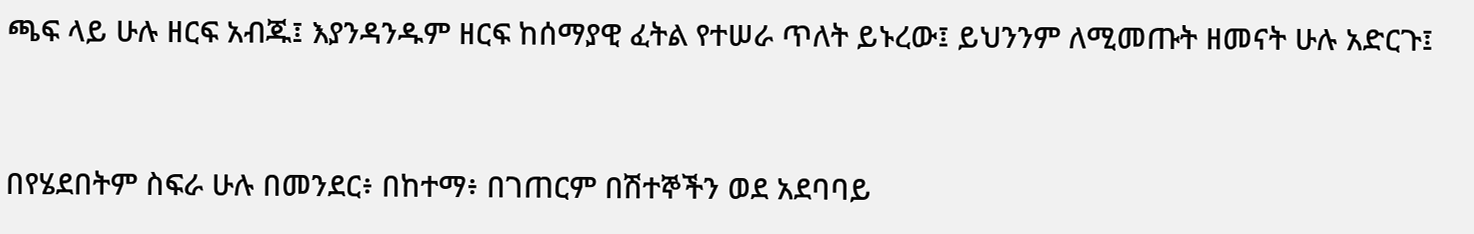ጫፍ ላይ ሁሉ ዘርፍ አብጁ፤ እያንዳንዱም ዘርፍ ከሰማያዊ ፈትል የተሠራ ጥለት ይኑረው፤ ይህንንም ለሚመጡት ዘመናት ሁሉ አድርጉ፤


በየሄደበትም ስፍራ ሁሉ በመንደር፥ በከተማ፥ በገጠርም በሽተኞችን ወደ አደባባይ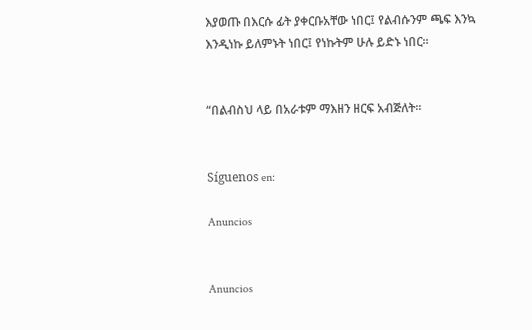እያወጡ በእርሱ ፊት ያቀርቡአቸው ነበር፤ የልብሱንም ጫፍ እንኳ እንዲነኩ ይለምኑት ነበር፤ የነኩትም ሁሉ ይድኑ ነበር።


“በልብስህ ላይ በአራቱም ማእዘን ዘርፍ አብጅለት።


Síguenos en:

Anuncios


Anuncios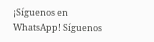¡Síguenos en WhatsApp! Síguenos